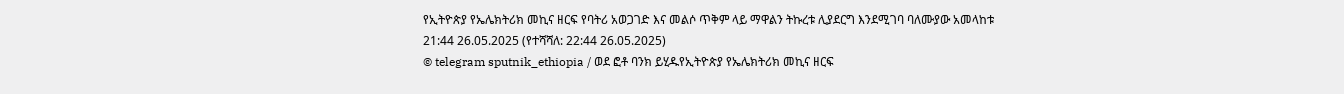የኢትዮጵያ የኤሌክትሪክ መኪና ዘርፍ የባትሪ አወጋገድ እና መልሶ ጥቅም ላይ ማዋልን ትኩረቱ ሊያደርግ እንደሚገባ ባለሙያው አመላከቱ
21:44 26.05.2025 (የተሻሻለ: 22:44 26.05.2025)
© telegram sputnik_ethiopia / ወደ ፎቶ ባንክ ይሂዱየኢትዮጵያ የኤሌክትሪክ መኪና ዘርፍ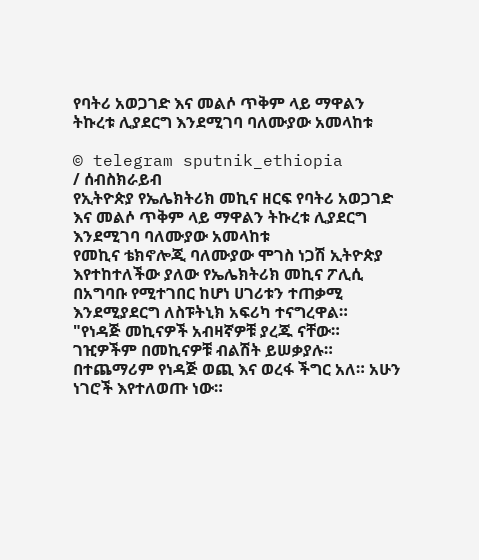የባትሪ አወጋገድ እና መልሶ ጥቅም ላይ ማዋልን ትኩረቱ ሊያደርግ እንደሚገባ ባለሙያው አመላከቱ

© telegram sputnik_ethiopia
/ ሰብስክራይብ
የኢትዮጵያ የኤሌክትሪክ መኪና ዘርፍ የባትሪ አወጋገድ እና መልሶ ጥቅም ላይ ማዋልን ትኩረቱ ሊያደርግ እንደሚገባ ባለሙያው አመላከቱ
የመኪና ቴክኖሎጂ ባለሙያው ሞገስ ነጋሽ ኢትዮጵያ እየተከተለችው ያለው የኤሌክትሪክ መኪና ፖሊሲ በአግባቡ የሚተገበር ከሆነ ሀገሪቱን ተጠቃሚ እንደሚያደርግ ለስፑትኒክ አፍሪካ ተናግረዋል።
"የነዳጅ መኪናዎች አብዛኛዎቹ ያረጁ ናቸው። ገዢዎችም በመኪናዎቹ ብልሽት ይሠቃያሉ። በተጨማሪም የነዳጅ ወጪ እና ወረፋ ችግር አለ። አሁን ነገሮች እየተለወጡ ነው።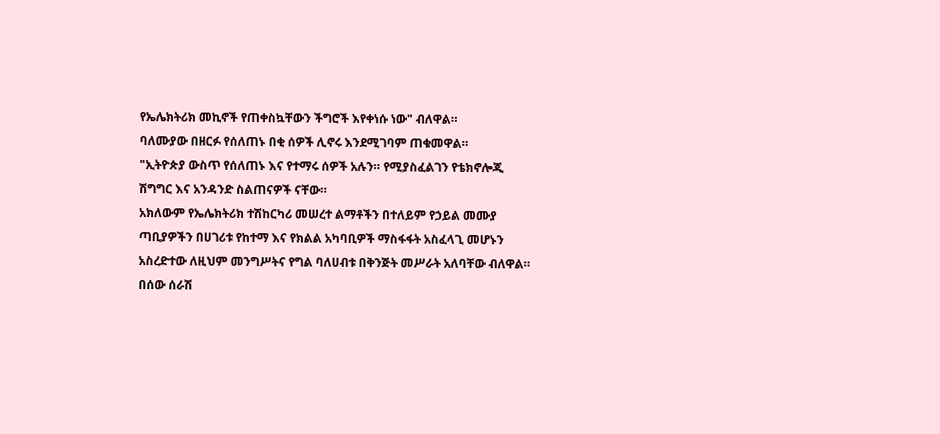የኤሌክትሪክ መኪኖች የጠቀስኳቸውን ችግሮች እየቀነሱ ነው" ብለዋል።
ባለሙያው በዘርፉ የሰለጠኑ በቂ ሰዎች ሊኖሩ እንደሚገባም ጠቁመዋል።
"ኢትዮጵያ ውስጥ የሰለጠኑ እና የተማሩ ሰዎች አሉን። የሚያስፈልገን የቴክኖሎጂ ሽግግር እና አንዳንድ ስልጠናዎች ናቸው።
አክለውም የኤሌክትሪክ ተሽከርካሪ መሠረተ ልማቶችን በተለይም የኃይል መሙያ ጣቢያዎችን በሀገሪቱ የከተማ እና የክልል አካባቢዎች ማስፋፋት አስፈላጊ መሆኑን አስረድተው ለዚህም መንግሥትና የግል ባለሀብቱ በቅንጅት መሥራት አለባቸው ብለዋል።
በሰው ሰራሽ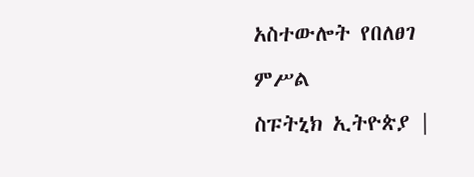አስተውሎት የበለፀገ ምሥል
ስፑትኒክ ኢትዮጵያ |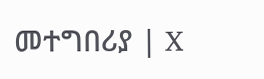መተግበሪያ | X